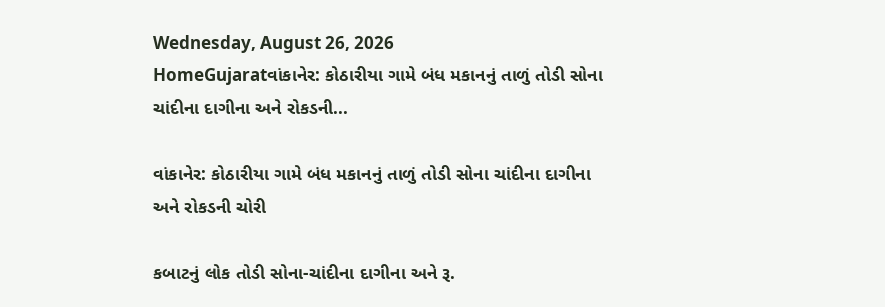Wednesday, August 26, 2026
HomeGujaratવાંકાનેર: કોઠારીયા ગામે બંધ મકાનનું તાળું તોડી સોના ચાંદીના દાગીના અને રોકડની...

વાંકાનેર: કોઠારીયા ગામે બંધ મકાનનું તાળું તોડી સોના ચાંદીના દાગીના અને રોકડની ચોરી

કબાટનું લોક તોડી સોના-ચાંદીના દાગીના અને રૂ.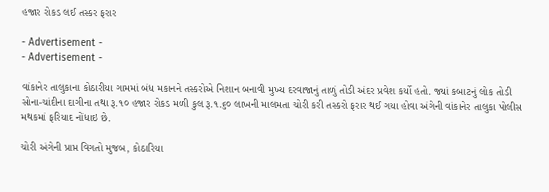હજાર રોકડ લઈ તસ્કર ફરાર

- Advertisement -
- Advertisement -

વાંકાનેર તાલુકાના કોઠારીયા ગામમાં બંધ મકાનને તસ્કરોએ નિશાન બનાવી મુખ્ય દરવાજાનું તાળું તોડી અંદર પ્રવેશ કર્યો હતો. જ્યાં કબાટનું લોક તોડી સોના-ચાંદીના દાગીના તથા રૂ.૧૦ હજાર રોકડ મળી કુલ રૂ.૧.૬૦ લાખની માલમતા ચોરી કરી તસ્કરો ફરાર થઈ ગયા હોવા અંગેની વાંકાનેર તાલુકા પોલીસ મથકમાં ફરિયાદ નોંધાઇ છે.

ચોરી અંગેની પ્રાપ્ત વિગતો મુજબ, કોઠારિયા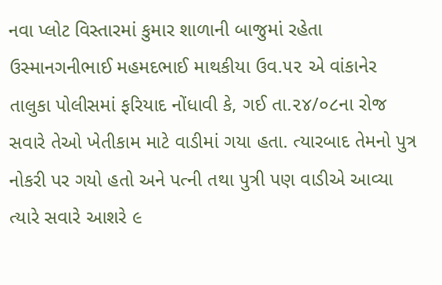નવા પ્લોટ વિસ્તારમાં કુમાર શાળાની બાજુમાં રહેતા ઉસ્માનગનીભાઈ મહમદભાઈ માથકીયા ઉવ.૫૨ એ વાંકાનેર તાલુકા પોલીસમાં ફરિયાદ નોંધાવી કે, ગઈ તા.૨૪/૦૮ના રોજ સવારે તેઓ ખેતીકામ માટે વાડીમાં ગયા હતા. ત્યારબાદ તેમનો પુત્ર નોકરી પર ગયો હતો અને પત્ની તથા પુત્રી પણ વાડીએ આવ્યા ત્યારે સવારે આશરે ૯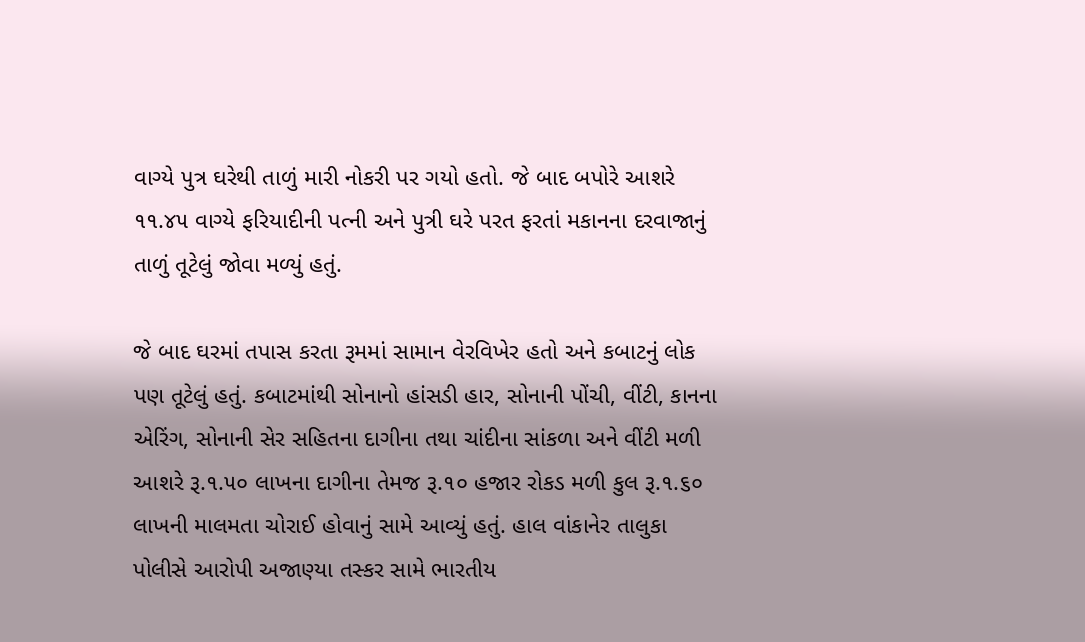વાગ્યે પુત્ર ઘરેથી તાળું મારી નોકરી પર ગયો હતો. જે બાદ બપોરે આશરે ૧૧.૪૫ વાગ્યે ફરિયાદીની પત્ની અને પુત્રી ઘરે પરત ફરતાં મકાનના દરવાજાનું તાળું તૂટેલું જોવા મળ્યું હતું.

જે બાદ ઘરમાં તપાસ કરતા રૂમમાં સામાન વેરવિખેર હતો અને કબાટનું લોક પણ તૂટેલું હતું. કબાટમાંથી સોનાનો હાંસડી હાર, સોનાની પોંચી, વીંટી, કાનના એરિંગ, સોનાની સેર સહિતના દાગીના તથા ચાંદીના સાંકળા અને વીંટી મળી આશરે રૂ.૧.૫૦ લાખના દાગીના તેમજ રૂ.૧૦ હજાર રોકડ મળી કુલ રૂ.૧.૬૦ લાખની માલમતા ચોરાઈ હોવાનું સામે આવ્યું હતું. હાલ વાંકાનેર તાલુકા પોલીસે આરોપી અજાણ્યા તસ્કર સામે ભારતીય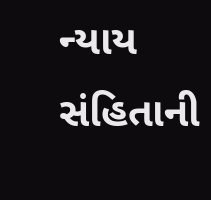ન્યાય સંહિતાની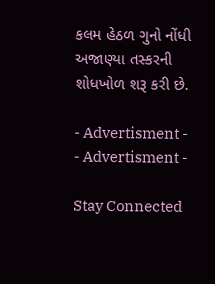કલમ હેઠળ ગુનો નોંધી અજાણ્યા તસ્કરની શોધખોળ શરૂ કરી છે.

- Advertisment -
- Advertisment -

Stay Connected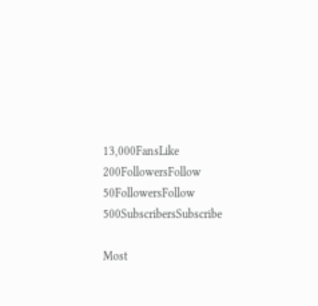13,000FansLike
200FollowersFollow
50FollowersFollow
500SubscribersSubscribe

Most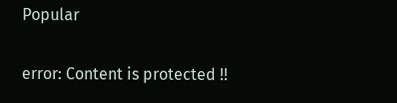Popular

error: Content is protected !!